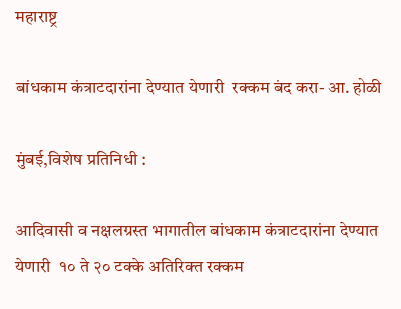महाराष्ट्र

बांधकाम कंत्राटदारांना देण्यात येणारी  रक्कम बंद करा- आ. होळी

मुंबई,विशेष प्रतिनिधी :

आदिवासी व नक्षलग्रस्त भागातील बांधकाम कंत्राटदारांना देण्यात येणारी  १० ते २० टक्के अतिरिक्त रक्कम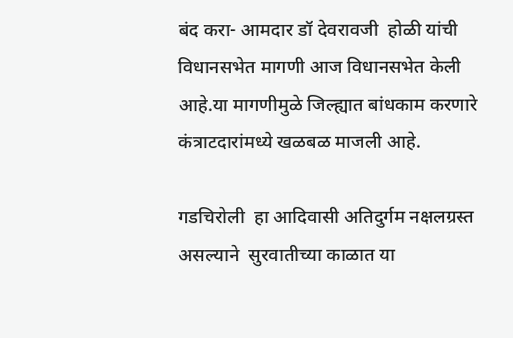बंद करा- आमदार डॉ देवरावजी  होळी यांची विधानसभेत मागणी आज विधानसभेत केली आहे.या मागणीमुळे जिल्ह्यात बांधकाम करणारे कंत्राटदारांमध्ये खळबळ माजली आहे.

गडचिरोली  हा आदिवासी अतिदुर्गम नक्षलग्रस्त  असल्याने  सुरवातीच्या काळात या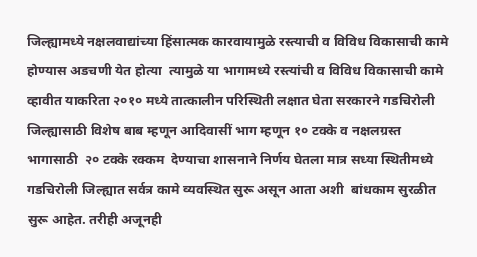जिल्ह्यामध्ये नक्षलवाद्यांच्या हिंसात्मक कारवायामुळे रस्त्याची व विविध विकासाची कामे होण्यास अडचणी येत होत्या  त्यामुळे या भागामध्ये रस्त्यांची व विविध विकासाची कामे व्हावीत याकरिता २०१० मध्ये तात्कालीन परिस्थिती लक्षात घेता सरकारने गडचिरोली जिल्ह्यासाठी विशेष बाब म्हणून आदिवासीं भाग म्हणून १० टक्के व नक्षलग्रस्त भागासाठी  २० टक्के रक्कम  देण्याचा शासनाने निर्णय घेतला मात्र सध्या स्थितीमध्ये गडचिरोली जिल्ह्यात सर्वत्र कामे व्यवस्थित सुरू असून आता अशी  बांधकाम सुरळीत सुरू आहेत. तरीही अजूनही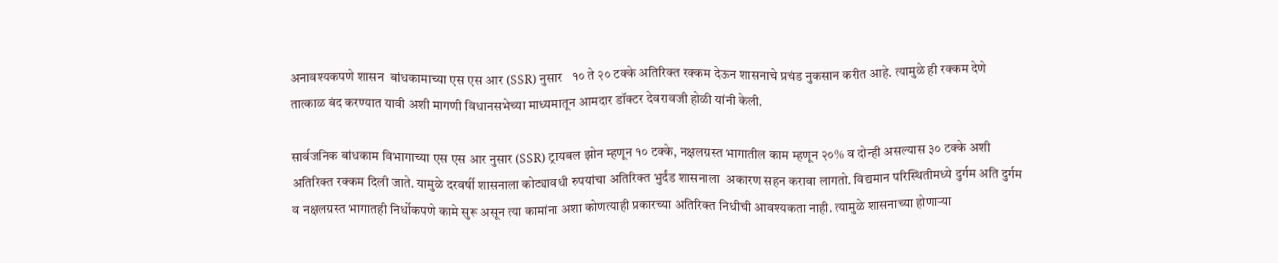अनावश्यकपणे शासन  बांधकामाच्या एस एस आर (SSR) नुसार   १० ते २० टक्के अतिरिक्त रक्कम देऊन शासनाचे प्रचंड नुकसान करीत आहे. त्यामुळे ही रक्कम देणे तात्काळ बंद करण्यात यावी अशी मागणी विधानसभेच्या माध्यमातून आमदार डॉक्टर देवरावजी होळी यांनी केली.

सार्वजनिक बांधकाम विभागाच्या एस एस आर नुसार (SSR) ट्रायबल झोन म्हणून १० टक्के, नक्षलग्रस्त भागातील काम म्हणून २०% व दोन्ही असल्यास ३० टक्के अशी अतिरिक्त रक्कम दिली जाते. यामुळे दरवर्षी शासनाला कोट्यावधी रुपयांचा अतिरिक्त भुर्दंड शासनाला  अकारण सहन करावा लागतो. विद्यमान परिस्थितीमध्ये दुर्गम अति दुर्गम व नक्षलग्रस्त भागातही निर्धोकपणे कामे सुरू असून त्या कामांना अशा कोणत्याही प्रकारच्या अतिरिक्त निधीची आवश्यकता नाही. त्यामुळे शासनाच्या होणाऱ्या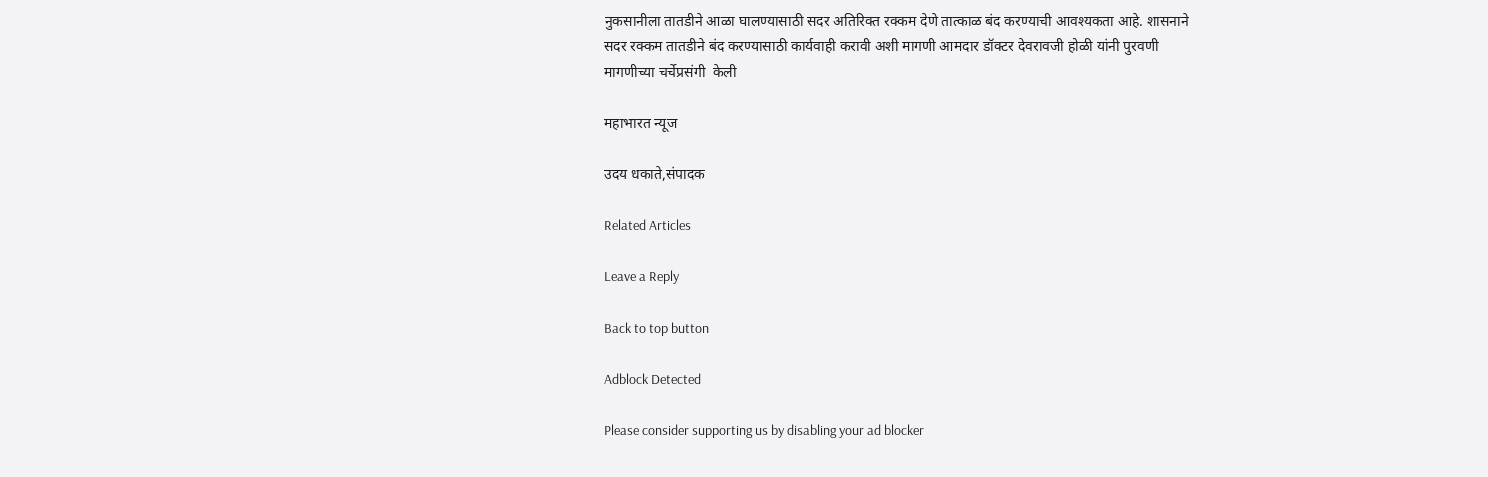नुकसानीला तातडीने आळा घालण्यासाठी सदर अतिरिक्त रक्कम देणे तात्काळ बंद करण्याची आवश्यकता आहे. शासनाने सदर रक्कम तातडीने बंद करण्यासाठी कार्यवाही करावी अशी मागणी आमदार डॉक्टर देवरावजी होळी यांनी पुरवणी मागणीच्या चर्चेप्रसंगी  केली

महाभारत न्यूज

उदय धकाते,संपादक

Related Articles

Leave a Reply

Back to top button

Adblock Detected

Please consider supporting us by disabling your ad blocker